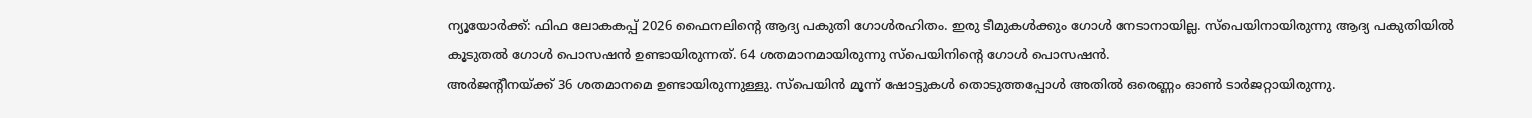ന്യൂയോർക്ക്: ഫിഫ ലോകകപ്പ് 2026 ഫൈനലിന്റെ ആദ്യ പകുതി ഗോൾരഹിതം. ഇരു ടീമുകൾക്കും ഗോൾ നേടാനായില്ല. സ്പെയിനായിരുന്നു ആദ്യ പകുതിയിൽ കൂടുതൽ ഗോൾ പൊസഷൻ ഉണ്ടായിരുന്നത്. 64 ശതമാനമായിരുന്നു സ്പെയിനിന്റെ ഗോൾ പൊസഷൻ.
അർജന്റീനയ്ക്ക് 36 ശതമാനമെ ഉണ്ടായിരുന്നുള്ളു. സ്പെയിൻ മൂന്ന് ഷോട്ടുകൾ തൊടുത്തപ്പോൾ അതിൽ ഒരെണ്ണം ഓൺ ടാർജറ്റായിരുന്നു.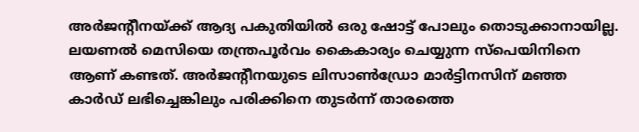അർജന്റീനയ്ക്ക് ആദ്യ പകുതിയിൽ ഒരു ഷോട്ട് പോലും തൊടുക്കാനായില്ല. ലയണൽ മെസിയെ തന്ത്രപൂർവം കൈകാര്യം ചെയ്യുന്ന സ്പെയിനിനെ ആണ് കണ്ടത്. അർജന്റീനയുടെ ലിസാൺഡ്രോ മാർട്ടിനസിന് മഞ്ഞ കാർഡ് ലഭിച്ചെങ്കിലും പരിക്കിനെ തുടർന്ന് താരത്തെ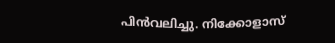പിൻവലിച്ചു. നിക്കോളാസ്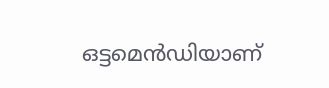ഒട്ടമെൻഡിയാണ്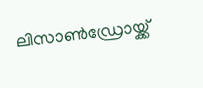ലിസാൺഡ്രോയ്ക്ക്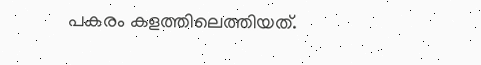പകരം കളത്തിലെത്തിയത്.